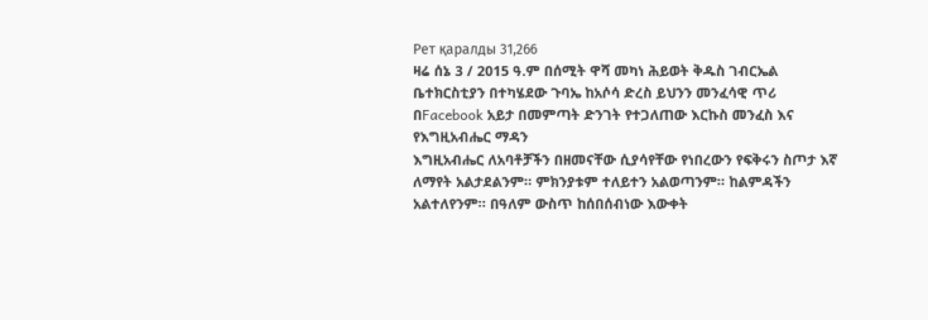Рет қаралды 31,266
ዛሬ ሰኔ 3 / 2015 ዓ.ም በሰሚት ዋሻ መካነ ሕይወት ቅዱስ ገብርኤል ቤተክርስቲያን በተካሄደው ጉባኤ ከአሶሳ ድረስ ይህንን መንፈሳዊ ጥሪ በFacebook አይታ በመምጣት ድንገት የተጋለጠው እርኩስ መንፈስ እና የእግዚአብሔር ማዳን
እግዚአብሔር ለአባቶቻችን በዘመናቸው ሲያሳየቸው የነበረውን የፍቅሩን ስጦታ እኛ ለማየት አልታደልንም፡፡ ምክንያቱም ተለይተን አልወጣንም፡፡ ከልምዳችን አልተለየንም፡፡ በዓለም ውስጥ ከሰበሰብነው እውቀት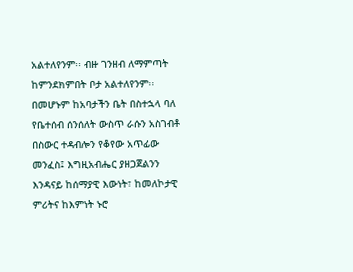አልተለየንም፡፡ ብዙ ገንዘብ ለማምጣት ከምንደክምበት ቦታ አልተለየንም፡፡ በመሆኑም ከአባታችን ቤት በስተኋላ ባለ የቤተሰብ ሰንሰለት ውስጥ ራሱን አስገብቶ በስውር ተዳብሎን የቆየው አጥፊው መንፈስ፤ እግዚአብሔር ያዘጋጀልንን እንዳናይ ከሰማያዊ እውነት፣ ከመለኮታዊ ምሪትና ከእምነት ኑሮ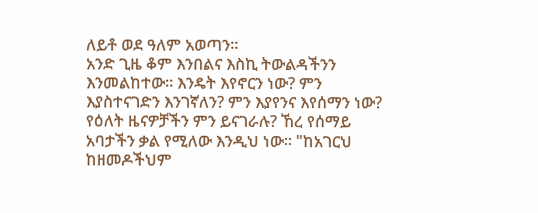ለይቶ ወደ ዓለም አወጣን፡፡
አንድ ጊዜ ቆም እንበልና እስኪ ትውልዳችንን እንመልከተው፡፡ እንዴት እየኖርን ነው? ምን እያስተናገድን እንገኛለን? ምን እያየንና እየሰማን ነው? የዕለት ዜናዎቻችን ምን ይናገራሉ? ኸረ የሰማይ አባታችን ቃል የሚለው እንዲህ ነው፡፡ "ከአገርህ ከዘመዶችህም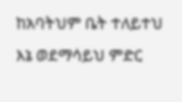ከአባትህም ቤት ተለይተህ እኔ ወደማሳይህ ምድር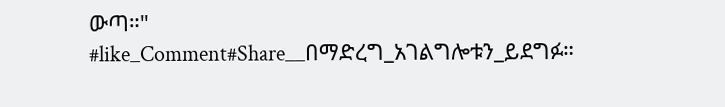ውጣ።"
#like_Comment#Share__በማድረግ_አገልግሎቱን_ይደግፉ።